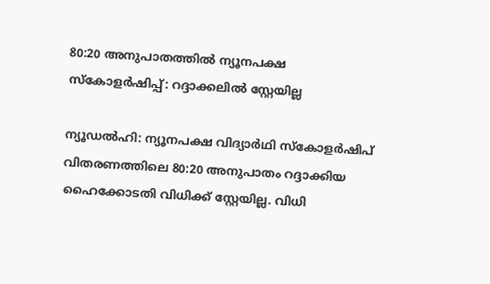80:20 അനുപാതത്തില്‍ ന്യൂനപക്ഷ സ്‌കോളര്‍ഷിപ്പ്: റദ്ദാക്കലില്‍ സ്റ്റേയില്ല

ന്യൂഡല്‍ഹി: ന്യൂനപക്ഷ വിദ്യാര്‍ഥി സ്‌കോളര്‍ഷിപ് വിതരണത്തിലെ 80:20 അനുപാതം റദ്ദാക്കിയ ഹൈക്കോടതി വിധിക്ക് സ്റ്റേയില്ല. വിധി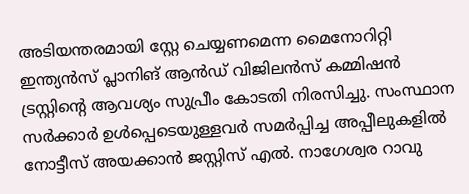അടിയന്തരമായി സ്റ്റേ ചെയ്യണമെന്ന മൈനോറിറ്റി ഇന്ത്യന്‍സ് പ്ലാനിങ് ആന്‍ഡ് വിജിലന്‍സ് കമ്മിഷന്‍ ട്രസ്റ്റിന്റെ ആവശ്യം സുപ്രീം കോടതി നിരസിച്ചു. സംസ്ഥാന സര്‍ക്കാര്‍ ഉള്‍പ്പെടെയുള്ളവര്‍ സമര്‍പ്പിച്ച അപ്പീലുകളില്‍ നോട്ടീസ് അയക്കാന്‍ ജസ്റ്റിസ് എല്‍. നാഗേശ്വര റാവു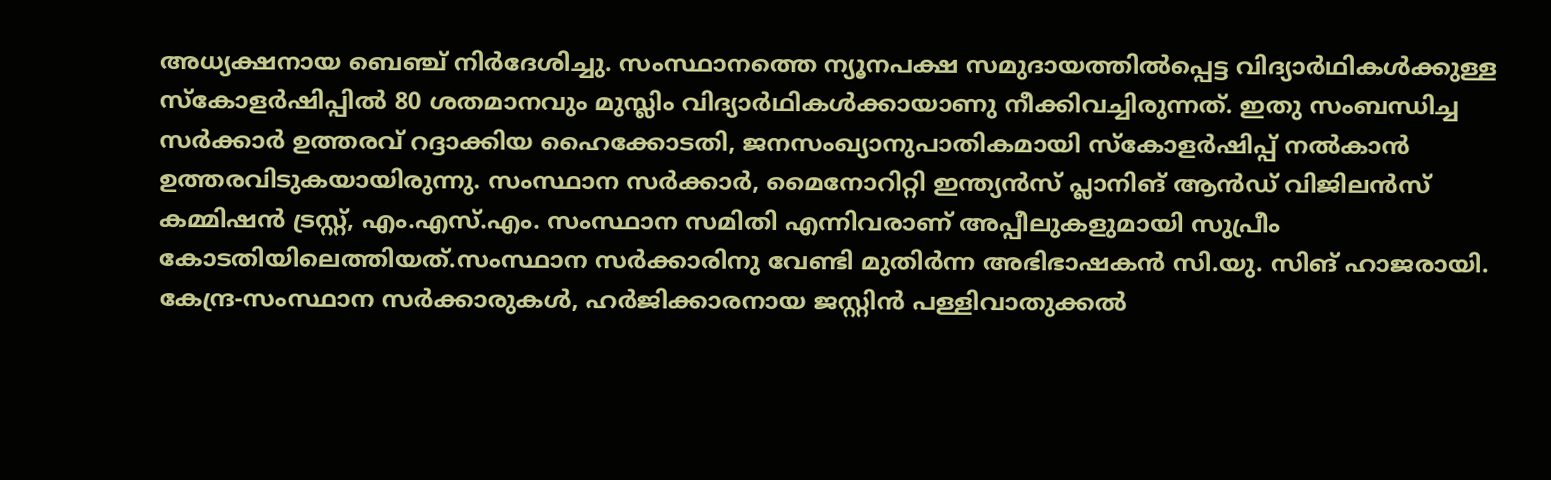അധ്യക്ഷനായ ബെഞ്ച് നിര്‍ദേശിച്ചു. സംസ്ഥാനത്തെ ന്യൂനപക്ഷ സമുദായത്തില്‍പ്പെട്ട വിദ്യാര്‍ഥികള്‍ക്കുള്ള സ്‌കോളര്‍ഷിപ്പില്‍ 80 ശതമാനവും മുസ്ലിം വിദ്യാര്‍ഥികള്‍ക്കായാണു നീക്കിവച്ചിരുന്നത്. ഇതു സംബന്ധിച്ച സര്‍ക്കാര്‍ ഉത്തരവ് റദ്ദാക്കിയ ഹൈക്കോടതി, ജനസംഖ്യാനുപാതികമായി സ്‌കോളര്‍ഷിപ്പ് നല്‍കാന്‍ ഉത്തരവിടുകയായിരുന്നു. സംസ്ഥാന സര്‍ക്കാര്‍, മൈനോറിറ്റി ഇന്ത്യന്‍സ് പ്ലാനിങ് ആന്‍ഡ് വിജിലന്‍സ് കമ്മിഷന്‍ ട്രസ്റ്റ്, എം.എസ്.എം. സംസ്ഥാന സമിതി എന്നിവരാണ് അപ്പീലുകളുമായി സുപ്രീം കോടതിയിലെത്തിയത്.സംസ്ഥാന സര്‍ക്കാരിനു വേണ്ടി മുതിര്‍ന്ന അഭിഭാഷകന്‍ സി.യു. സിങ് ഹാജരായി. കേന്ദ്ര-സംസ്ഥാന സര്‍ക്കാരുകള്‍, ഹര്‍ജിക്കാരനായ ജസ്റ്റിന്‍ പള്ളിവാതുക്കല്‍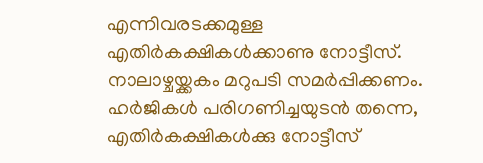എന്നിവരടക്കമുള്ള എതിര്‍കക്ഷികള്‍ക്കാണു നോട്ടീസ്. നാലാഴ്ചയ്ക്കകം മറുപടി സമര്‍പ്പിക്കണം. ഹര്‍ജികള്‍ പരിഗണിച്ചയുടന്‍ തന്നെ, എതിര്‍കക്ഷികള്‍ക്കു നോട്ടീസ്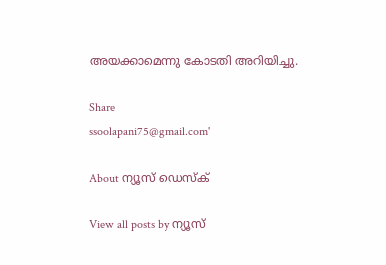അയക്കാമെന്നു കോടതി അറിയിച്ചു.

Share
ssoolapani75@gmail.com'

About ന്യൂസ് ഡെസ്ക്

View all posts by ന്യൂസ്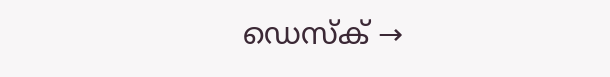ഡെസ്ക് →